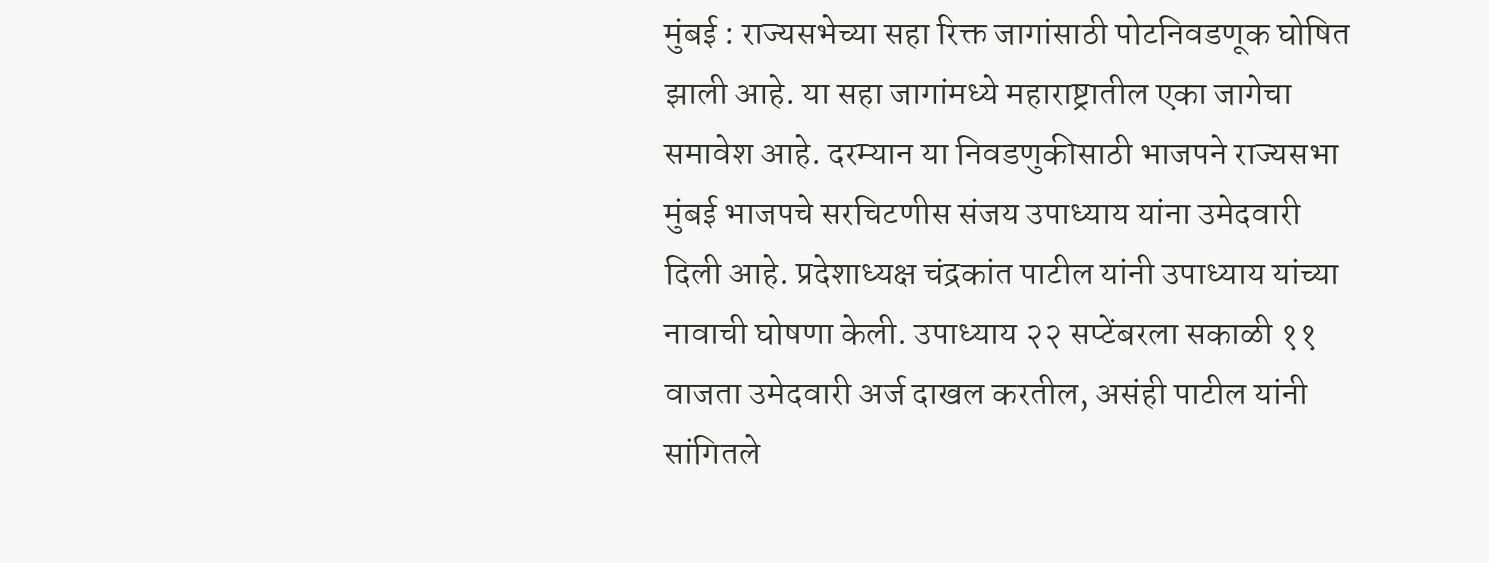मुंबई : राज्यसभेच्या सहा रिक्त जागांसाठी पोटनिवडणूक घोषित झाली आहे. या सहा जागांमध्ये महाराष्ट्रातील एका जागेचा समावेश आहे. दरम्यान या निवडणुकीसाठी भाजपने राज्यसभा मुंबई भाजपचे सरचिटणीस संजय उपाध्याय यांना उमेदवारी दिली आहे. प्रदेशाध्यक्ष चंद्रकांत पाटील यांनी उपाध्याय यांच्या नावाची घोषणा केली. उपाध्याय २२ सप्टेंबरला सकाळी ११ वाजता उमेदवारी अर्ज दाखल करतील, असंही पाटील यांनी सांगितले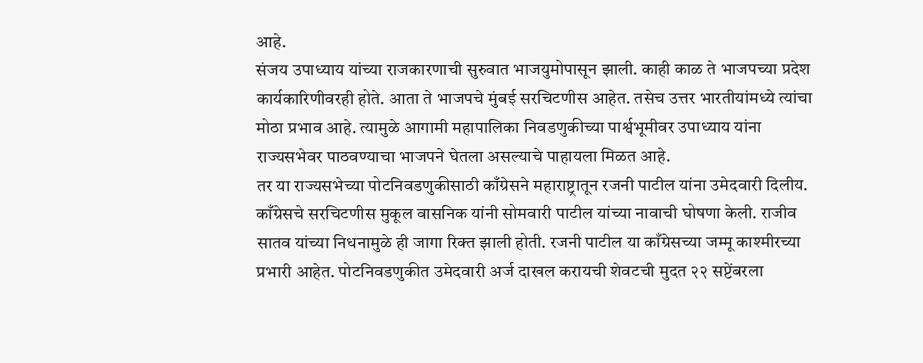आहे.
संजय उपाध्याय यांच्या राजकारणाची सुरुवात भाजयुमोपासून झाली. काही काळ ते भाजपच्या प्रदेश कार्यकारिणीवरही होते. आता ते भाजपचे मुंबई सरचिटणीस आहेत. तसेच उत्तर भारतीयांमध्ये त्यांचा मोठा प्रभाव आहे. त्यामुळे आगामी महापालिका निवडणुकीच्या पार्श्वभूमीवर उपाध्याय यांना राज्यसभेवर पाठवण्याचा भाजपने घेतला असल्याचे पाहायला मिळत आहे.
तर या राज्यसभेच्या पोटनिवडणुकीसाठी काँग्रेसने महाराष्ट्रातून रजनी पाटील यांना उमेदवारी दिलीय. काँग्रेसचे सरचिटणीस मुकूल वासनिक यांनी सोमवारी पाटील यांच्या नावाची घोषणा केली. राजीव सातव यांच्या निधनामुळे ही जागा रिक्त झाली होती. रजनी पाटील या काँग्रेसच्या जम्मू काश्मीरच्या प्रभारी आहेत. पोटनिवडणुकीत उमेदवारी अर्ज दाखल करायची शेवटची मुदत २२ सप्टेंबरला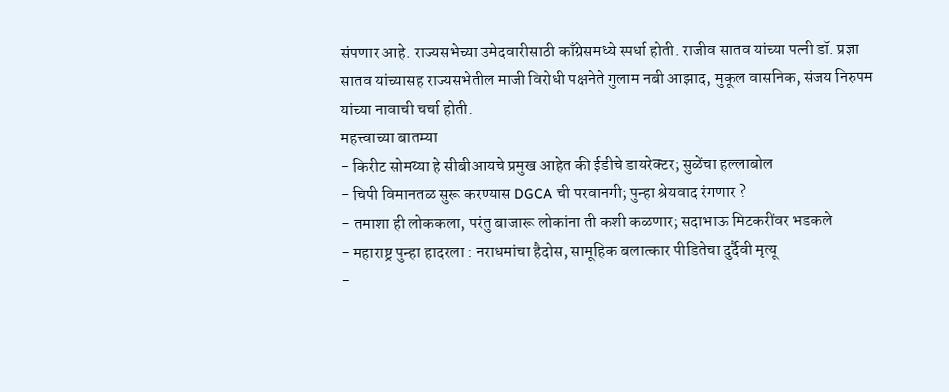संपणार आहे. राज्यसभेच्या उमेदवारीसाठी काँग्रेसमध्ये स्पर्धा होती. राजीव सातव यांच्या पत्नी डॉ. प्रज्ञा सातव यांच्यासह राज्यसभेतील माजी विरोधी पक्षनेते गुलाम नबी आझाद, मुकूल वासनिक, संजय निरुपम यांच्या नावाची चर्चा होती.
महत्त्वाच्या बातम्या
- किरीट सोमय्या हे सीबीआयचे प्रमुख आहेत की ईडीचे डायरेक्टर; सुळेंचा हल्लाबोल
- चिपी विमानतळ सुरू करण्यास DGCA ची परवानगी; पुन्हा श्रेयवाद रंगणार ?
- तमाशा ही लोककला, परंतु बाजारू लोकांना ती कशी कळणार; सदाभाऊ मिटकरींवर भडकले
- महाराष्ट्र पुन्हा हादरला : नराधमांचा हैदोस, सामूहिक बलात्कार पीडितेचा दुर्दैवी मृत्यू
-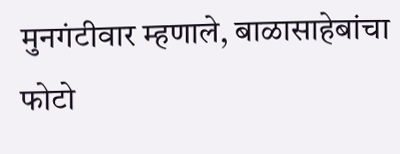मुनगंटीवार म्हणाले, बाळासाहेबांचा फोटो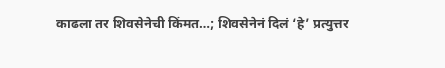काढला तर शिवसेनेची किंमत…; शिवसेनेनं दिलं ‘हे’ प्रत्युत्तर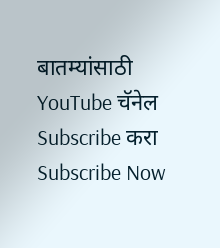बातम्यांसाठी YouTube चॅनेल Subscribe करा
Subscribe Now